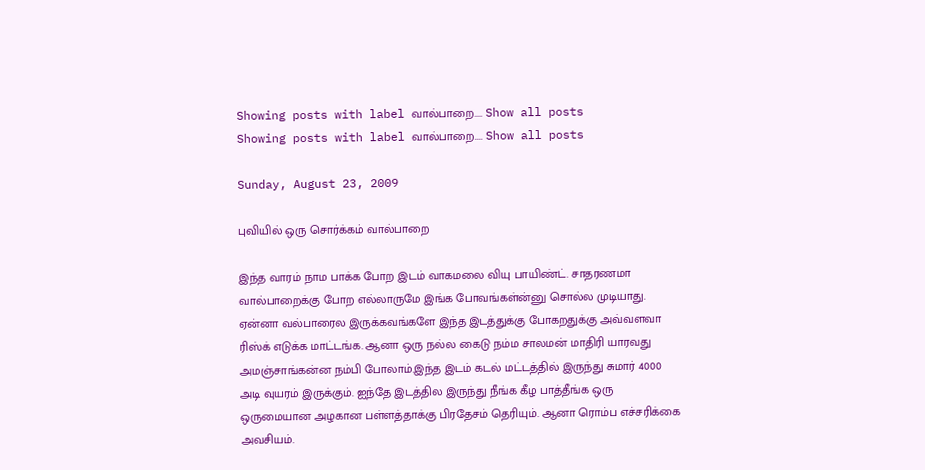Showing posts with label வால்பாறை.... Show all posts
Showing posts with label வால்பாறை.... Show all posts

Sunday, August 23, 2009

புவியில் ஒரு சொர்க்கம் வால்பாறை

இந்த வாரம் நாம பாக்க போற இடம் வாகமலை வியு பாயிண்ட். சாதரணமா வால்பாறைக்கு போற எல்லாருமே இங்க போவங்கள்ன்னு சொல்ல முடியாது. ஏன்னா வல்பாரைல இருக்கவங்களே இந்த இடத்துக்கு போகறதுக்கு அவ்வளவா ரிஸ்க் எடுக்க மாட்டங்க. ஆனா ஒரு நல்ல கைடு நம்ம சாலமன் மாதிரி யாரவது அமஞ்சாங்கன்ன நம்பி போலாம்.இந்த இடம் கடல் மட்டத்தில் இருந்து சுமார் 4000 அடி வுயரம் இருக்கும். ஐந்தே இடத்தில இருந்து நீங்க கீழ பாத்தீங்க ஒரு ஒருமையான அழகான பள்ளத்தாக்கு பிரதேசம் தெரியும். ஆனா ரொம்ப எச்சரிக்கை அவசியம்.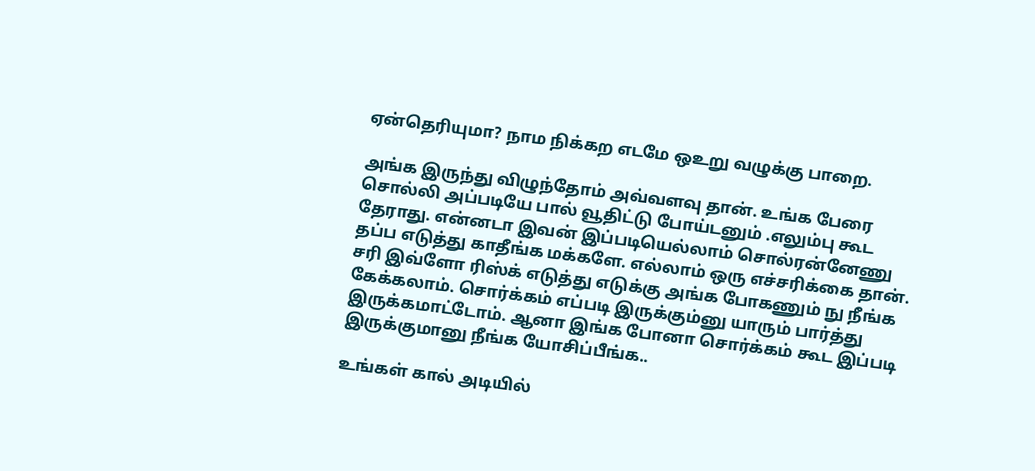ஏன்தெரியுமா? நாம நிக்கற எடமே ஒஉறு வழுக்கு பாறை.

அங்க இருந்து விழுந்தோம் அவ்வளவு தான். உங்க பேரை சொல்லி அப்படியே பால் வூதிட்டு போய்டனும் .எலும்பு கூட தேராது. என்னடா இவன் இப்படியெல்லாம் சொல்ரன்னேணு தப்ப எடுத்து காதீங்க மக்களே. எல்லாம் ஒரு எச்சரிக்கை தான். சரி இவ்ளோ ரிஸ்க் எடுத்து எடுக்கு அங்க போகணும் நு நீங்க கேக்கலாம். சொர்க்கம் எப்படி இருக்கும்னு யாரும் பார்த்து இருக்கமாட்டோம். ஆனா இங்க போனா சொர்க்கம் கூட இப்படி இருக்குமானு நீங்க யோசிப்பீங்க..

உங்கள் கால் அடியில்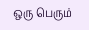ஒரு பெரும்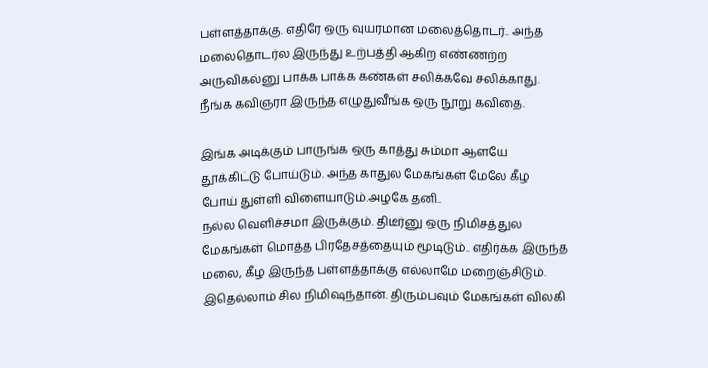பள்ளத்தாக்கு. எதிரே ஒரு வுயரமான மலைத்தொடர்.. அந்த மலைதொடர்ல இருந்து உற்பத்தி ஆகிற எண்ணற்ற அருவிகல்னு பாக்க பாக்க கண்கள் சலிக்கவே சலிக்காது. நீங்க கவிஞரா இருந்த எழுதுவீங்க ஒரு நூறு கவிதை.

இங்க அடிக்கும் பாருங்க ஒரு காத்து சும்மா ஆளயே தூக்கிட்டு போய்டும். அந்த காதுல மேகங்கள் மேலே கீழ போய் துள்ளி விளையாடும்.அழகே தனி..
நல்ல வெளிச்சமா இருக்கும். திடீர்னு ஒரு நிமிசத்துல மேகங்கள் மொத்த பிரதேசத்தையும் மூடிடும்.. எதிர்க்க இருந்த மலை, கீழ இருந்த பள்ளத்தாக்கு எல்லாமே மறைஞ்சிடும். இதெல்லாம் சில நிமிஷந்தான். திரும்பவும் மேகங்கள் விலகி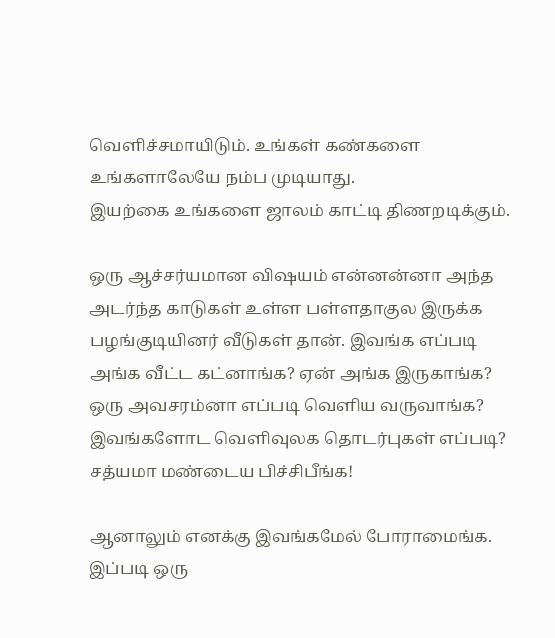வெளிச்சமாயிடும். உங்கள் கண்களை உங்களாலேயே நம்ப முடியாது.
இயற்கை உங்களை ஜாலம் காட்டி திணறடிக்கும்.

ஒரு ஆச்சர்யமான விஷயம் என்னன்னா அந்த அடர்ந்த காடுகள் உள்ள பள்ளதாகுல இருக்க பழங்குடியினர் வீடுகள் தான். இவங்க எப்படி அங்க வீட்ட கட்னாங்க? ஏன் அங்க இருகாங்க? ஒரு அவசரம்னா எப்படி வெளிய வருவாங்க? இவங்களோட வெளிவுலக தொடர்புகள் எப்படி? சத்யமா மண்டைய பிச்சிபீங்க!

ஆனாலும் எனக்கு இவங்கமேல் போராமைங்க. இப்படி ஒரு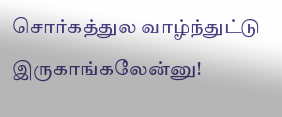சொர்கத்துல வாழ்ந்துட்டு இருகாங்கலேன்னு!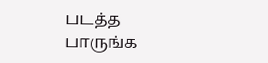படத்த பாருங்க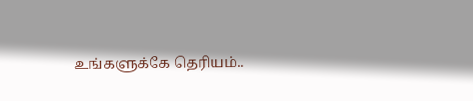உங்களுக்கே தெரியம்..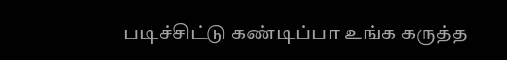படிச்சிட்டு கண்டிப்பா உங்க கருத்த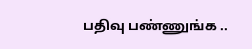பதிவு பண்ணுங்க ..